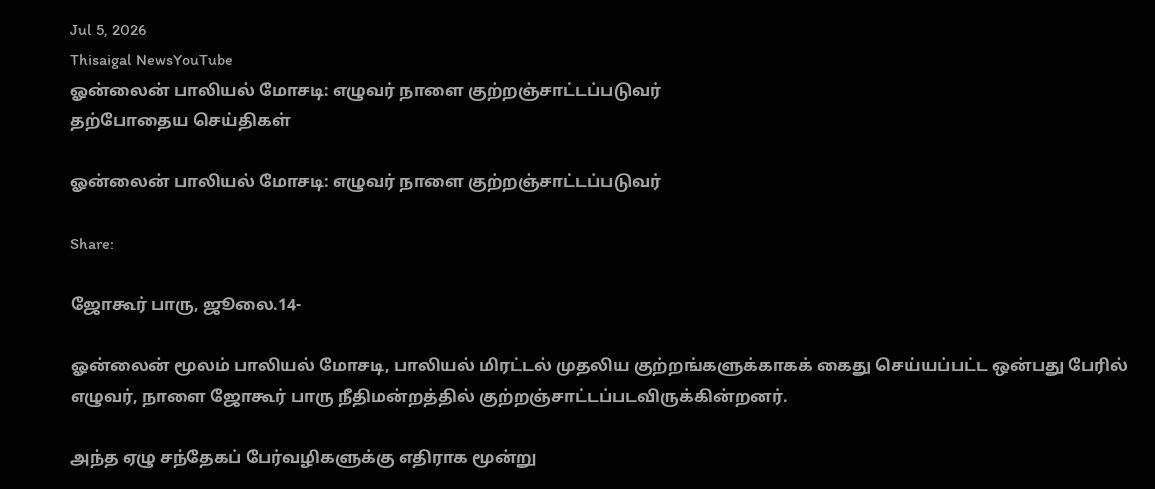Jul 5, 2026
Thisaigal NewsYouTube
ஓன்லைன் பாலியல் மோசடி: எழுவர் நாளை குற்றஞ்சாட்டப்படுவர்
தற்போதைய செய்திகள்

ஓன்லைன் பாலியல் மோசடி: எழுவர் நாளை குற்றஞ்சாட்டப்படுவர்

Share:

ஜோகூர் பாரு, ஜூலை.14-

ஓன்லைன் மூலம் பாலியல் மோசடி, பாலியல் மிரட்டல் முதலிய குற்றங்களுக்காகக் கைது செய்யப்பட்ட ஒன்பது பேரில் எழுவர், நாளை ஜோகூர் பாரு நீதிமன்றத்தில் குற்றஞ்சாட்டப்படவிருக்கின்றனர்.

அந்த ஏழு சந்தேகப் பேர்வழிகளுக்கு எதிராக மூன்று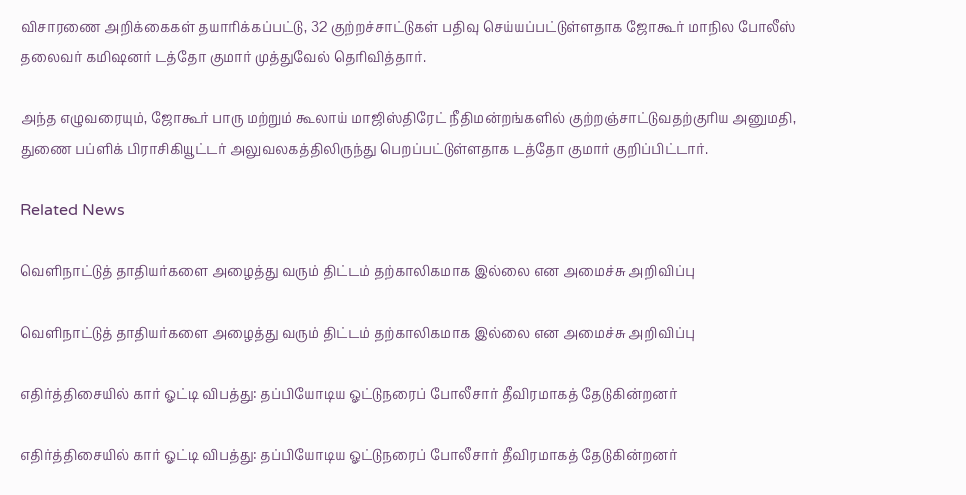விசாரணை அறிக்கைகள் தயாரிக்கப்பட்டு, 32 குற்றச்சாட்டுகள் பதிவு செய்யப்பட்டுள்ளதாக ஜோகூர் மாநில போலீஸ் தலைவர் கமிஷனர் டத்தோ குமார் முத்துவேல் தெரிவித்தார்.

அந்த எழுவரையும், ஜோகூர் பாரு மற்றும் கூலாய் மாஜிஸ்திரேட் நீதிமன்றங்களில் குற்றஞ்சாட்டுவதற்குரிய அனுமதி, துணை பப்ளிக் பிராசிகியூட்டர் அலுவலகத்திலிருந்து பெறப்பட்டுள்ளதாக டத்தோ குமார் குறிப்பிட்டார்.

Related News

வெளிநாட்டுத் தாதியர்களை அழைத்து வரும் திட்டம் தற்காலிகமாக இல்லை என அமைச்சு அறிவிப்பு

வெளிநாட்டுத் தாதியர்களை அழைத்து வரும் திட்டம் தற்காலிகமாக இல்லை என அமைச்சு அறிவிப்பு

எதிர்த்திசையில் கார் ஓட்டி விபத்து: தப்பியோடிய ஓட்டுநரைப் போலீசார் தீவிரமாகத் தேடுகின்றனர்

எதிர்த்திசையில் கார் ஓட்டி விபத்து: தப்பியோடிய ஓட்டுநரைப் போலீசார் தீவிரமாகத் தேடுகின்றனர்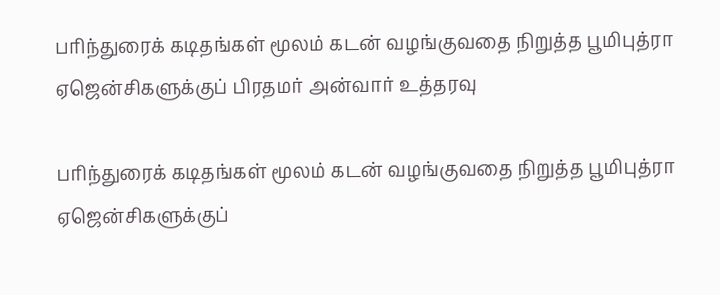பரிந்துரைக் கடிதங்கள் மூலம் கடன் வழங்குவதை நிறுத்த பூமிபுத்ரா ஏஜென்சிகளுக்குப் பிரதமர் அன்வார் உத்தரவு

பரிந்துரைக் கடிதங்கள் மூலம் கடன் வழங்குவதை நிறுத்த பூமிபுத்ரா ஏஜென்சிகளுக்குப்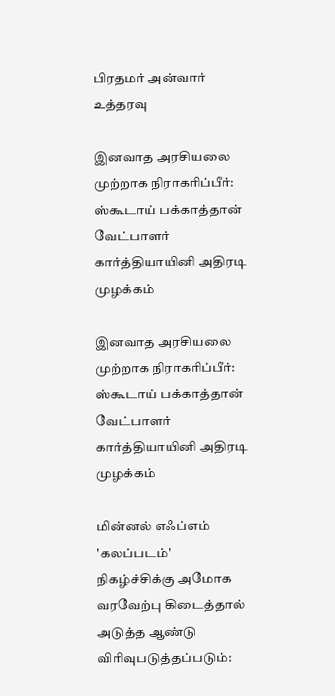பிரதமர் அன்வார் உத்தரவு

இனவாத அரசியலை முற்றாக நிராகரிப்பீர்: ஸ்கூடாய் பக்காத்தான் வேட்பாளர் கார்த்தியாயினி அதிரடி முழக்கம்

இனவாத அரசியலை முற்றாக நிராகரிப்பீர்: ஸ்கூடாய் பக்காத்தான் வேட்பாளர் கார்த்தியாயினி அதிரடி முழக்கம்

மின்னல் எஃப்எம் 'கலப்படம்' நிகழ்ச்சிக்கு அமோக வரவேற்பு கிடைத்தால் அடுத்த ஆண்டு விரிவுபடுத்தப்படும்: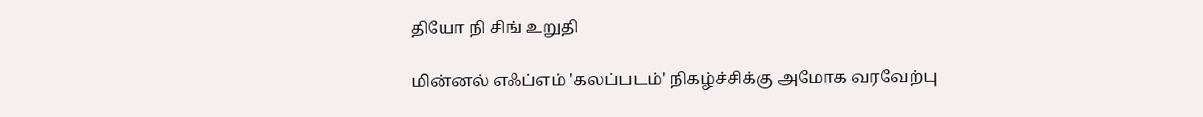தியோ நி சிங் உறுதி

மின்னல் எஃப்எம் 'கலப்படம்' நிகழ்ச்சிக்கு அமோக வரவேற்பு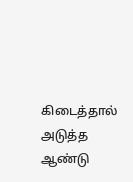கிடைத்தால் அடுத்த ஆண்டு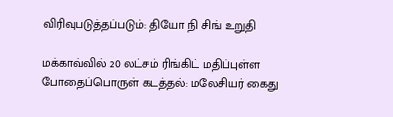விரிவுபடுத்தப்படும்: தியோ நி சிங் உறுதி

மக்காவ்வில் 20 லட்சம் ரிங்கிட் மதிப்புள்ள போதைப்பொருள் கடத்தல்: மலேசியர் கைது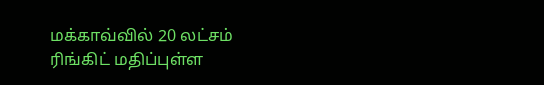மக்காவ்வில் 20 லட்சம் ரிங்கிட் மதிப்புள்ள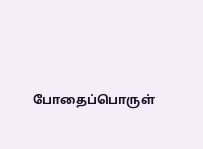போதைப்பொருள்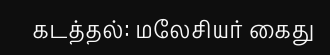கடத்தல்: மலேசியர் கைது